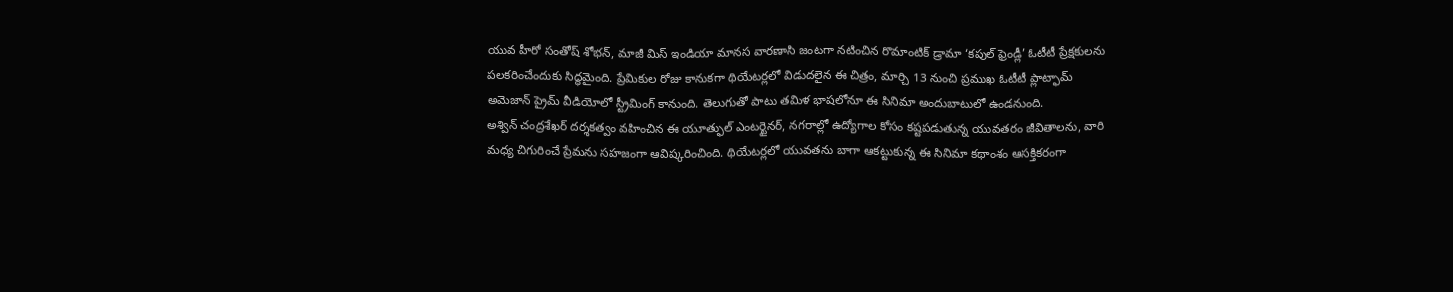యువ హీరో సంతోష్ శోభన్, మాజీ మిస్ ఇండియా మానస వారణాసి జంటగా నటించిన రొమాంటిక్ డ్రామా ‘కపుల్ ఫ్రెండ్లీ’ ఓటీటీ ప్రేక్షకులను పలకరించేందుకు సిద్ధమైంది. ప్రేమికుల రోజు కానుకగా థియేటర్లలో విడుదలైన ఈ చిత్రం, మార్చి 13 నుంచి ప్రముఖ ఓటీటీ ప్లాట్ఫామ్ అమెజాన్ ప్రైమ్ వీడియోలో స్ట్రీమింగ్ కానుంది. తెలుగుతో పాటు తమిళ భాషలోనూ ఈ సినిమా అందుబాటులో ఉండనుంది.
అశ్విన్ చంద్రశేఖర్ దర్శకత్వం వహించిన ఈ యూత్ఫుల్ ఎంటర్టైనర్, నగరాల్లో ఉద్యోగాల కోసం కష్టపడుతున్న యువతరం జీవితాలను, వారి మధ్య చిగురించే ప్రేమను సహజంగా ఆవిష్కరించింది. థియేటర్లలో యువతను బాగా ఆకట్టుకున్న ఈ సినిమా కథాంశం ఆసక్తికరంగా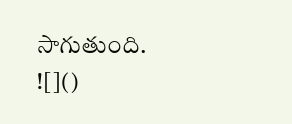సాగుతుంది.
![]()